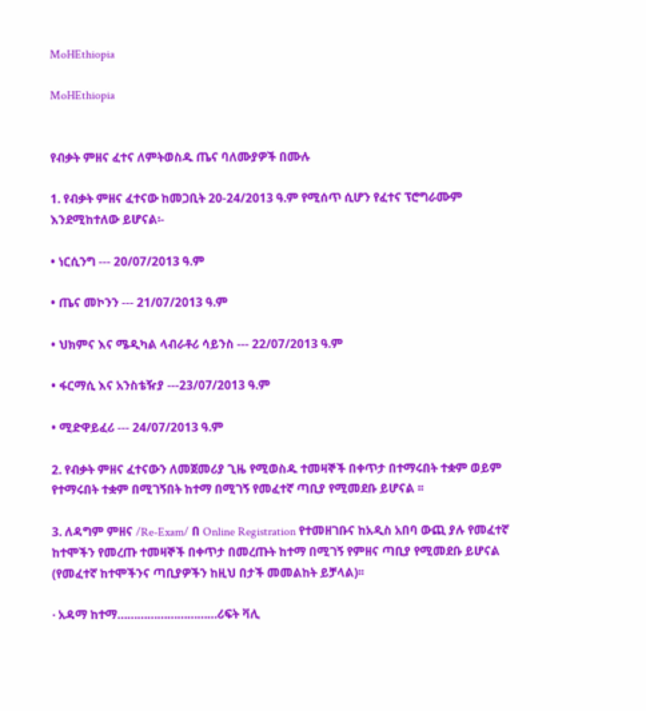MoHEthiopia

MoHEthiopia


የብቃት ምዘና ፈተና ለምትወስዱ ጤና ባለሙያዎች በሙሉ

1. የብቃት ምዘና ፈተናው ከመጋቢት 20-24/2013 ዓ.ም የሚሰጥ ሲሆን የፈተና ፕሮግራሙም እንደሚከተለው ይሆናል፡-

• ነርሲንግ --- 20/07/2013 ዓ.ም

• ጤና መኮንን --- 21/07/2013 ዓ.ም

• ህክምና እና ሜዲካል ላብራቶሪ ሳይንስ --- 22/07/2013 ዓ.ም

• ፋርማሲ እና አንስቴዥያ ---23/07/2013 ዓ.ም

• ሚድዋይፈሪ --- 24/07/2013 ዓ.ም

2. የብቃት ምዘና ፈተናውን ለመጀመሪያ ጊዜ የሚወስዱ ተመዛኞች በቀጥታ በተማሩበት ተቋም ወይም የተማሩበት ተቋም በሚገኝበት ከተማ በሚገኝ የመፈተኛ ጣቢያ የሚመደቡ ይሆናል ፡፡

3. ለዳግም ምዘና /Re-Exam/ በ Online Registration የተመዘገቡና ከአዲስ አበባ ውጪ ያሉ የመፈተኛ ከተሞችን የመረጡ ተመዛኞች በቀጥታ በመረጡት ከተማ በሚገኝ የምዘና ጣቢያ የሚመደቡ ይሆናል (የመፈተኛ ከተሞችንና ጣቢያዎችን ከዚህ በታች መመልከት ይቻላል)፡፡

· አዳማ ከተማ…………………………ሪፍት ቫሊ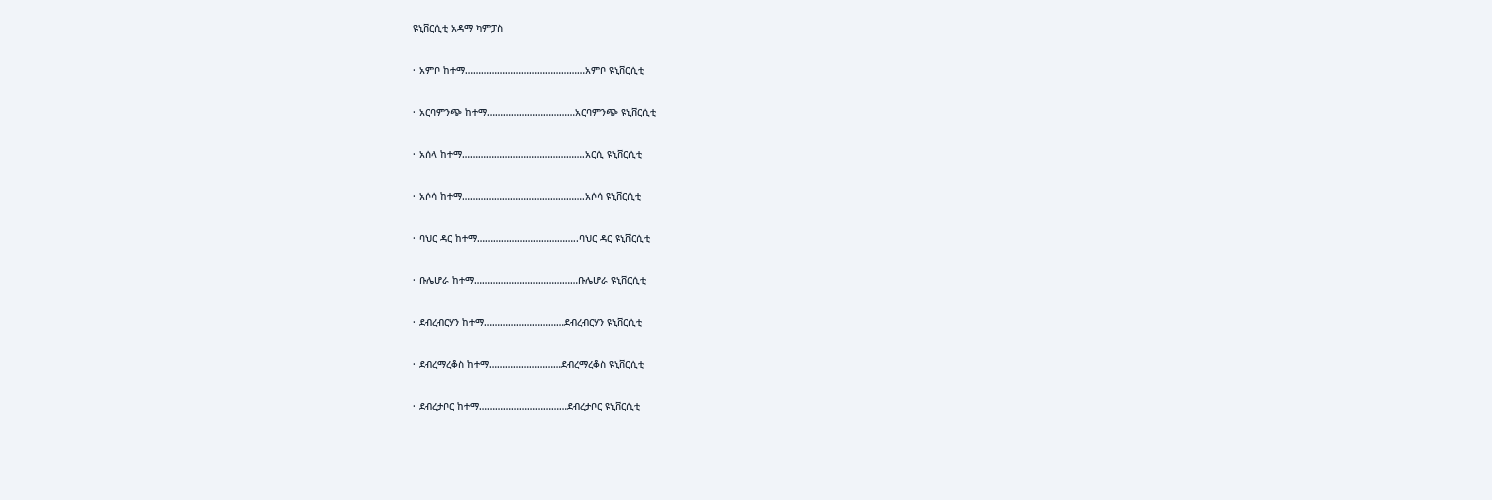ዩኒቨርሲቲ አዳማ ካምፓስ

· አምቦ ከተማ………………………………………አምቦ ዩኒቨርሲቲ

· አርባምንጭ ከተማ……………………………አርባምንጭ ዩኒቨርሲቲ

· አሰላ ከተማ……………………………………….አርሲ ዩኒቨርሲቲ

· አሶሳ ከተማ……………………………………….አሶሳ ዩኒቨርሲቲ

· ባህር ዳር ከተማ………………………………..ባህር ዳር ዩኒቨርሲቲ

· ቡሌሆራ ከተማ…………………………………ቡሌሆራ ዩኒቨርሲቲ

· ደብረብርሃን ከተማ…………………………ደብረብርሃን ዩኒቨርሲቲ

· ደብረማረቆስ ከተማ………………………ደብረማረቆስ ዩኒቨርሲቲ

· ደብረታቦር ከተማ……………………………ደብረታቦር ዩኒቨርሲቲ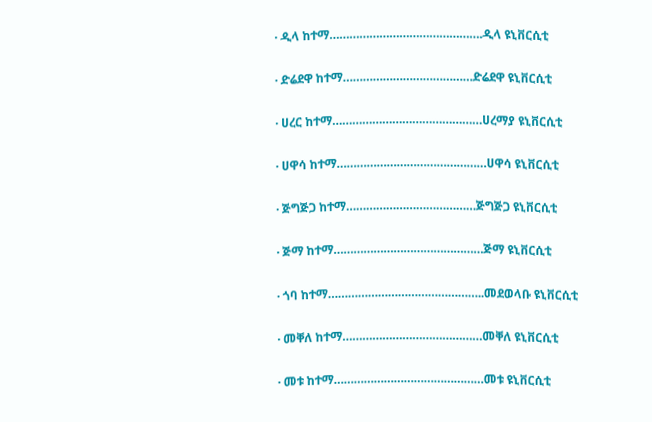· ዲላ ከተማ……………………………………….ዲላ ዩኒቨርሲቲ

· ድሬደዋ ከተማ…………………………………ድሬደዋ ዩኒቨርሲቲ

· ሀረር ከተማ………………………………………ሀረማያ ዩኒቨርሲቲ

· ሀዋሳ ከተማ………………………………………ሀዋሳ ዩኒቨርሲቲ

· ጅግጅጋ ከተማ…………………………………ጅግጅጋ ዩኒቨርሲቲ

· ጅማ ከተማ………………………………………ጅማ ዩኒቨርሲቲ

· ጎባ ከተማ………………………………………..መደወላቡ ዩኒቨርሲቲ

· መቐለ ከተማ……………………………………መቐለ ዩኒቨርሲቲ

· መቱ ከተማ………………………………………መቱ ዩኒቨርሲቲ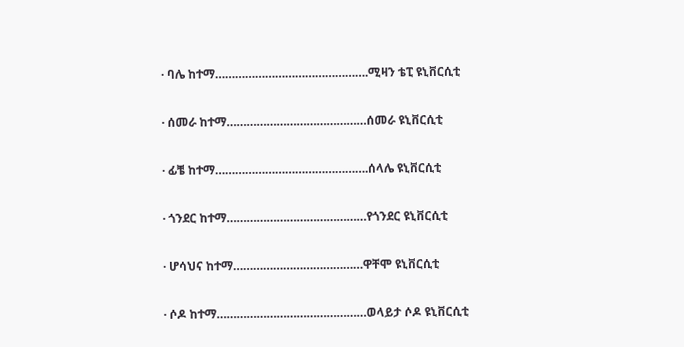· ባሌ ከተማ……………………………………….ሚዛን ቴፒ ዩኒቨርሲቲ

· ሰመራ ከተማ……………………………………ሰመራ ዩኒቨርሲቲ

· ፊቼ ከተማ……………………………………….ሰላሌ ዩኒቨርሲቲ

· ጎንደር ከተማ……………………………………የጎንደር ዩኒቨርሲቲ

· ሆሳህና ከተማ…………………………………ዋቸሞ ዩኒቨርሲቲ

· ሶዶ ከተማ………………………………………ወላይታ ሶዶ ዩኒቨርሲቲ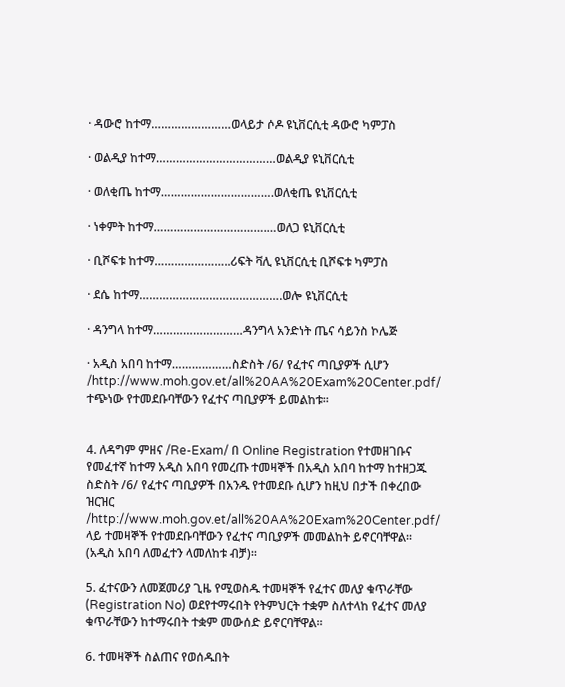· ዳውሮ ከተማ……………………ወላይታ ሶዶ ዩኒቨርሲቲ ዳውሮ ካምፓስ

· ወልዲያ ከተማ………………………………ወልዲያ ዩኒቨርሲቲ

· ወለቂጤ ከተማ…………………………….ወለቂጤ ዩኒቨርሲቲ

· ነቀምት ከተማ…………………………….…ወለጋ ዩኒቨርሲቲ

· ቢሾፍቱ ከተማ…………………..ሪፍት ቫሊ ዩኒቨርሲቲ ቢሾፍቱ ካምፓስ

· ደሴ ከተማ…………………………………….ወሎ ዩኒቨርሲቲ

· ዳንግላ ከተማ………………………ዳንግላ አንድነት ጤና ሳይንስ ኮሌጅ

· አዲስ አበባ ከተማ………………ስድስት /6/ የፈተና ጣቢያዎች ሲሆን /http://www.moh.gov.et/all%20AA%20Exam%20Center.pdf/ ተጭነው የተመደቡባቸውን የፈተና ጣቢያዎች ይመልከቱ፡፡


4. ለዳግም ምዘና /Re-Exam/ በ Online Registration የተመዘገቡና የመፈተኛ ከተማ አዲስ አበባ የመረጡ ተመዛኞች በአዲስ አበባ ከተማ ከተዘጋጁ ስድስት /6/ የፈተና ጣቢያዎች በአንዱ የተመደቡ ሲሆን ከዚህ በታች በቀረበው ዝርዝር /http://www.moh.gov.et/all%20AA%20Exam%20Center.pdf/ ላይ ተመዛኞች የተመደቡባቸውን የፈተና ጣቢያዎች መመልከት ይኖርባቸዋል፡፡ (አዲስ አበባ ለመፈተን ላመለከቱ ብቻ)፡፡

5. ፈተናውን ለመጀመሪያ ጊዜ የሚወስዱ ተመዛኞች የፈተና መለያ ቁጥራቸው (Registration No) ወደየተማሩበት የትምህርት ተቋም ስለተላከ የፈተና መለያ ቁጥራቸውን ከተማሩበት ተቋም መውሰድ ይኖርባቸዋል፡፡

6. ተመዛኞች ስልጠና የወሰዱበት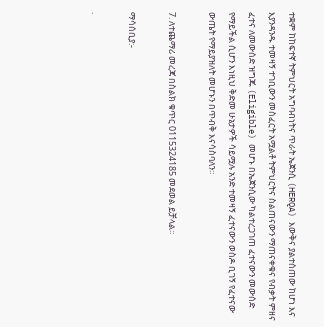ተቋም ከከፍተኛ ትምህርት አግባብነትና ጥራት ኤጀንሲ (HERQA) እውቅና ያልተሰጠው ከሆነ እና እያንዳንዱ ተመዛኝ ተገቢውን መስፈርት አሟልቶ ትምህርትና ስልጠናውን ማጠናቀቁና የብቃት ምዘና ፈተና ለመውሰድ ዝግጁ (Eligible) መሆኑ በኤጀንሲው ካልተረጋገጠ ፈተናውን መውሰድ የማይችል ሲሆን እነዚህ ቅድመ ሁኔታዎች ሳይሟሉ አንድ ተመዛኝ ፈተናውን ወስዶ ቢገኝ የፈተናው ውጤት የማይያዝለት መሆኑን በጥብቅ እናሳስባለን።

7. ለተጨማሪ መረጃ በስልክ ቁጥር 0115324185 መደወል ይቻላል፡፡

ማሳሰቢያ:-

·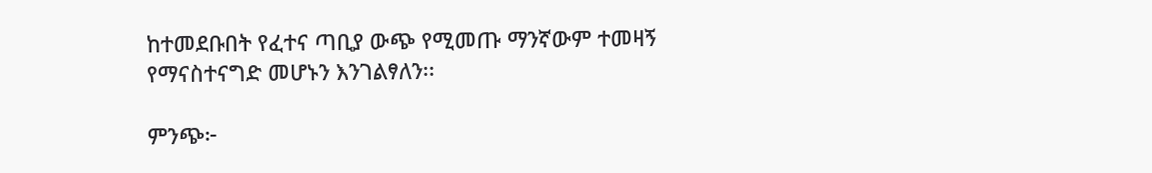ከተመደቡበት የፈተና ጣቢያ ውጭ የሚመጡ ማንኛውም ተመዛኝ የማናስተናግድ መሆኑን እንገልፃለን፡፡

ምንጭ፦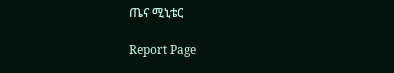ጤና ሚኒቴር

Report Page